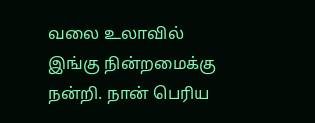வலை உலாவில் இங்கு நின்றமைக்கு நன்றி. நான் பெரிய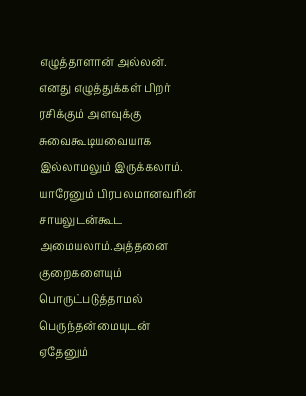எழுத்தாளான் அல்லன். எனது எழுத்துக்கள் பிறர் ரசிக்கும் அளவுக்கு சுவைகூடியவையாக இல்லாமலும் இருக்கலாம். யாரேனும் பிரபலமானவரின் சாயலுடன்கூட அமையலாம்.அத்தனை குறைகளையும் பொருட்படுத்தாமல் பெருந்தன்மையுடன் ஏதேனும்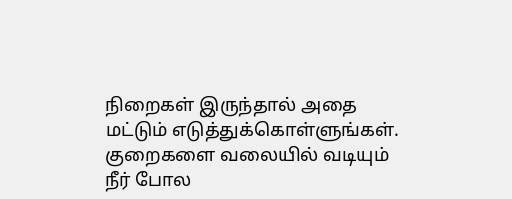நிறைகள் இருந்தால் அதை மட்டும் எடுத்துக்கொள்ளுங்கள். குறைகளை வலையில் வடியும் நீர் போல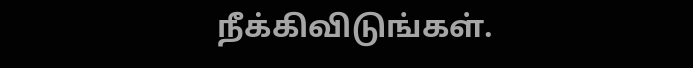நீக்கிவிடுங்கள்.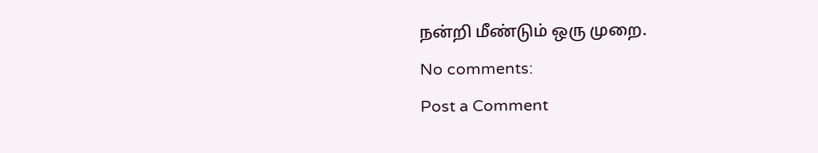நன்றி மீண்டும் ஒரு முறை.
No comments:
Post a Comment